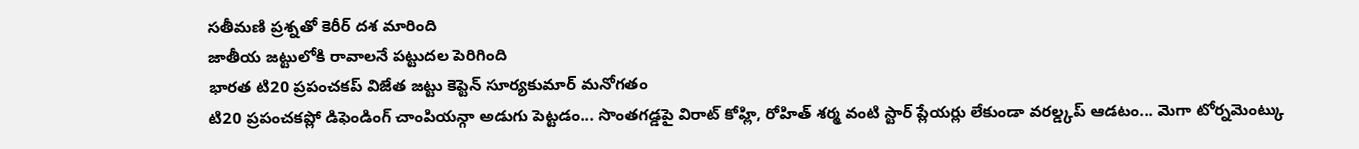సతీమణి ప్రశ్నతో కెరీర్ దశ మారింది
జాతీయ జట్టులోకి రావాలనే పట్టుదల పెరిగింది
భారత టి20 ప్రపంచకప్ విజేత జట్టు కెప్టెన్ సూర్యకుమార్ మనోగతం
టి20 ప్రపంచకప్లో డిఫెండింగ్ చాంపియన్గా అడుగు పెట్టడం... సొంతగడ్డపై విరాట్ కోహ్లి, రోహిత్ శర్మ వంటి స్టార్ ప్లేయర్లు లేకుండా వరల్డ్కప్ ఆడటం... మెగా టోర్నమెంట్కు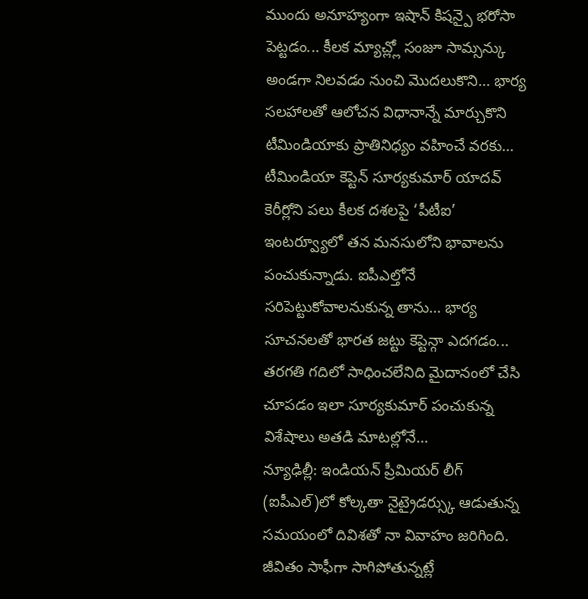ముందు అనూహ్యంగా ఇషాన్ కిషన్పై భరోసా పెట్టడం... కీలక మ్యాచ్ల్లో సంజూ సామ్సన్కు అండగా నిలవడం నుంచి మొదలుకొని... భార్య సలహాలతో ఆలోచన విధానాన్నే మార్చుకొని టీమిండియాకు ప్రాతినిధ్యం వహించే వరకు... టీమిండియా కెప్టెన్ సూర్యకుమార్ యాదవ్ కెరీర్లోని పలు కీలక దశలపై ‘పీటీఐ’ ఇంటర్వ్యూలో తన మనసులోని భావాలను పంచుకున్నాడు. ఐపీఎల్తోనే సరిపెట్టుకోవాలనుకున్న తాను... భార్య సూచనలతో భారత జట్టు కెప్టెన్గా ఎదగడం... తరగతి గదిలో సాధించలేనిది మైదానంలో చేసి చూపడం ఇలా సూర్యకుమార్ పంచుకున్న విశేషాలు అతడి మాటల్లోనే...
న్యూఢిల్లీ: ఇండియన్ ప్రీమియర్ లీగ్ (ఐపీఎల్)లో కోల్కతా నైట్రైడర్స్కు ఆడుతున్న సమయంలో దివిశతో నా వివాహం జరిగింది. జీవితం సాఫీగా సాగిపోతున్నట్లే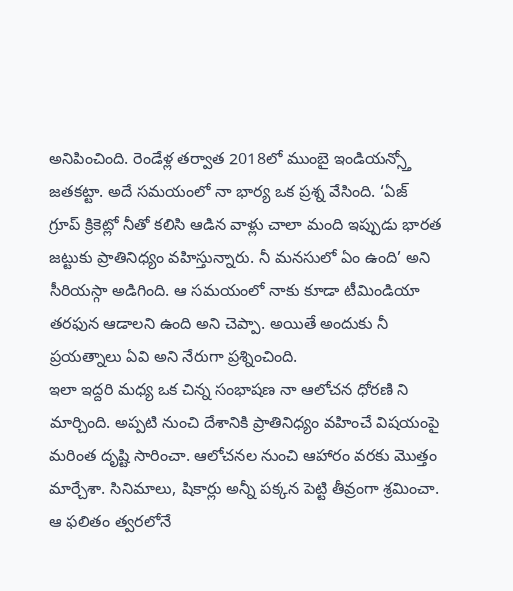అనిపించింది. రెండేళ్ల తర్వాత 2018లో ముంబై ఇండియన్స్తో జతకట్టా. అదే సమయంలో నా భార్య ఒక ప్రశ్న వేసింది. ‘ఏజ్ గ్రూప్ క్రికెట్లో నీతో కలిసి ఆడిన వాళ్లు చాలా మంది ఇప్పుడు భారత జట్టుకు ప్రాతినిధ్యం వహిస్తున్నారు. నీ మనసులో ఏం ఉంది’ అని సీరియస్గా అడిగింది. ఆ సమయంలో నాకు కూడా టీమిండియా తరఫున ఆడాలని ఉంది అని చెప్పా. అయితే అందుకు నీ ప్రయత్నాలు ఏవి అని నేరుగా ప్రశ్నించింది.
ఇలా ఇద్దరి మధ్య ఒక చిన్న సంభాషణ నా ఆలోచన ధోరణి ని మార్చింది. అప్పటి నుంచి దేశానికి ప్రాతినిధ్యం వహించే విషయంపై మరింత దృష్టి సారించా. ఆలోచనల నుంచి ఆహారం వరకు మొత్తం మార్చేశా. సినిమాలు, షికార్లు అన్నీ పక్కన పెట్టి తీవ్రంగా శ్రమించా. ఆ ఫలితం త్వరలోనే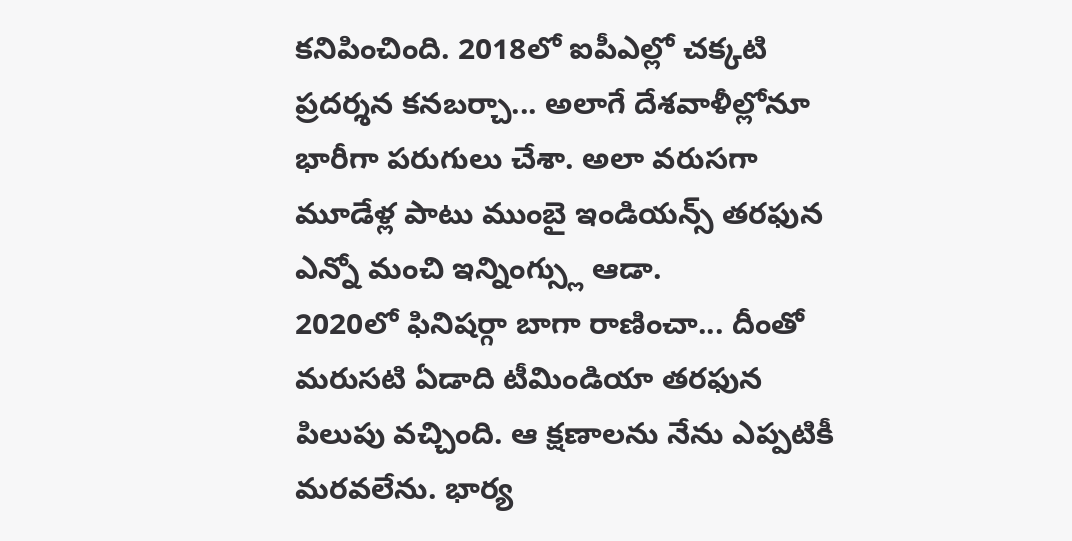కనిపించింది. 2018లో ఐపీఎల్లో చక్కటి ప్రదర్శన కనబర్చా... అలాగే దేశవాళీల్లోనూ భారీగా పరుగులు చేశా. అలా వరుసగా మూడేళ్ల పాటు ముంబై ఇండియన్స్ తరఫున ఎన్నో మంచి ఇన్నింగ్స్లు ఆడా.
2020లో ఫినిషర్గా బాగా రాణించా... దీంతో మరుసటి ఏడాది టీమిండియా తరఫున పిలుపు వచ్చింది. ఆ క్షణాలను నేను ఎప్పటికీ మరవలేను. భార్య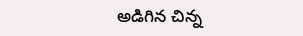అడిగిన చిన్న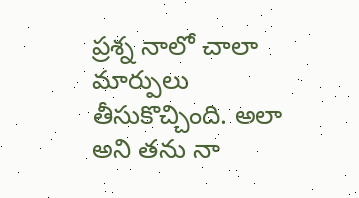ప్రశ్న నాలో చాలా మార్పులు తీసుకొచ్చింది. అలా అని తను నా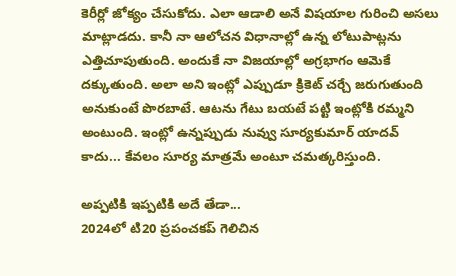కెరీర్లో జోక్యం చేసుకోదు. ఎలా ఆడాలి అనే విషయాల గురించి అసలు మాట్లాడదు. కానీ నా ఆలోచన విధానాల్లో ఉన్న లోటుపాట్లను ఎత్తిచూపుతుంది. అందుకే నా విజయాల్లో అగ్రభాగం ఆమెకే దక్కుతుంది. అలా అని ఇంట్లో ఎప్పుడూ క్రికెట్ చర్చే జరుగుతుంది అనుకుంటే పొరబాటే. ఆటను గేటు బయటే పట్టి ఇంట్లోకి రమ్మని అంటుంది. ఇంట్లో ఉన్నప్పుడు నువ్వు సూర్యకుమార్ యాదవ్ కాదు... కేవలం సూర్య మాత్రమే అంటూ చమత్కరిస్తుంది.

అప్పటికి ఇప్పటికి అదే తేడా...
2024లో టి20 ప్రపంచకప్ గెలిచిన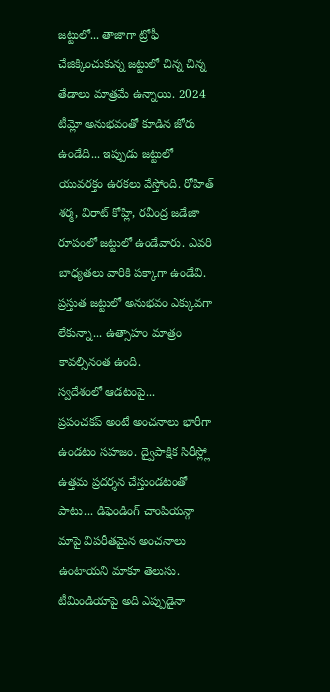జట్టులో... తాజాగా ట్రోఫీ చేజిక్కించుకున్న జట్టులో చిన్న చిన్న తేడాలు మాత్రమే ఉన్నాయి. 2024 టీమ్లో అనుభవంతో కూడిన జోరు ఉండేది... ఇప్పుడు జట్టులో యువరక్తం ఉరకలు వేస్తోంది. రోహిత్ శర్మ, విరాట్ కోహ్లి, రవీంద్ర జడేజా రూపంలో జట్టులో ఉండేవారు. ఎవరి బాధ్యతలు వారికి పక్కాగా ఉండేవి. ప్రస్తుత జట్టులో అనుభవం ఎక్కువగా లేకున్నా... ఉత్సాహం మాత్రం కావల్సినంత ఉంది.
స్వదేశంలో ఆడటంపై...
ప్రపంచకప్ అంటే అంచనాలు భారీగా ఉండటం సహజం. ద్వైపాక్షిక సిరీస్ల్లో ఉత్తమ ప్రదర్శన చేస్తుండటంతో పాటు... డిఫెండింగ్ చాంపియన్గా మాపై విపరీతమైన అంచనాలు ఉంటాయని మాకూ తెలుసు. టీమిండియాపై అది ఎప్పుడైనా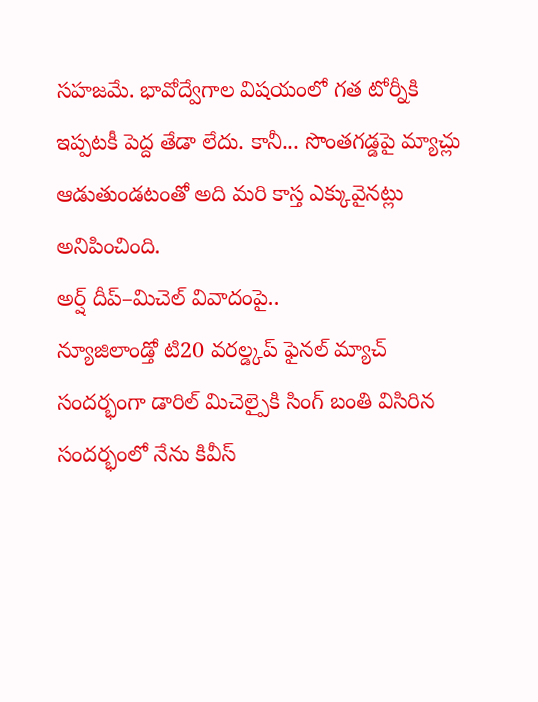సహజమే. భావోద్వేగాల విషయంలో గత టోర్నీకి ఇప్పటకీ పెద్ద తేడా లేదు. కానీ... సొంతగడ్డపై మ్యాచ్లు ఆడుతుండటంతో అది మరి కాస్త ఎక్కువైనట్లు అనిపించింది.
అర్ష్ దీప్–మిచెల్ వివాదంపై..
న్యూజిలాండ్తో టి20 వరల్డ్కప్ ఫైనల్ మ్యాచ్ సందర్భంగా డారిల్ మిచెల్పైకి సింగ్ బంతి విసిరిన సందర్భంలో నేను కివీస్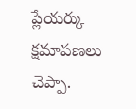ప్లేయర్కు క్షమాపణలు చెప్పా.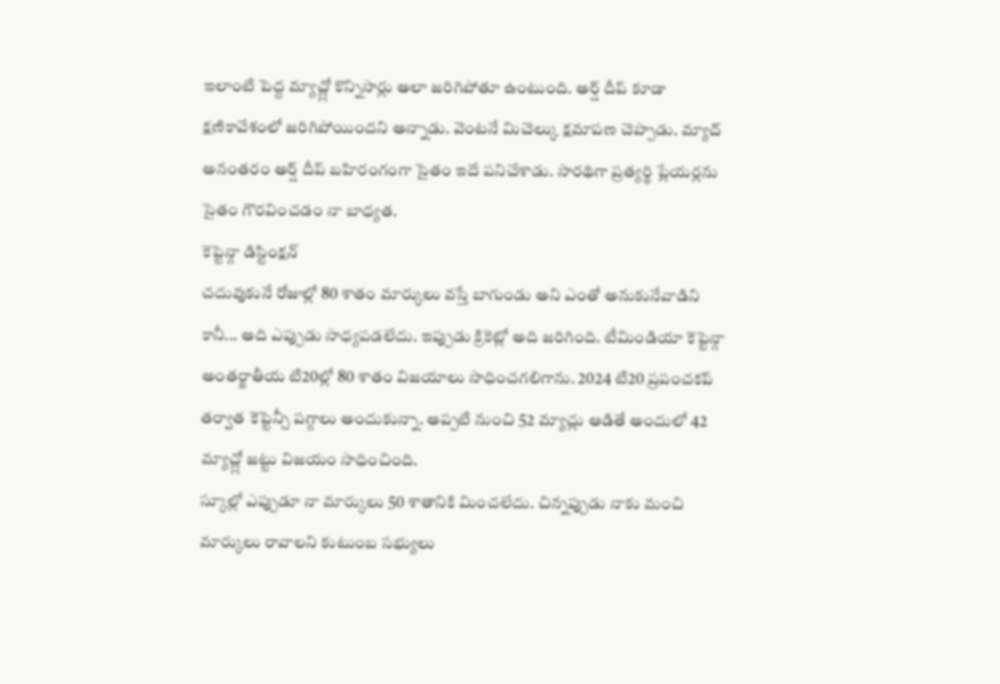ఇలాంటి పెద్ద మ్యాచ్ల్లో కొన్నిసార్లు అలా జరిగిపోతూ ఉంటుంది. అర్ష్ దీప్ కూడా క్షణికావేశంలో జరిగిపోయిందని అన్నాడు. వెంటనే మిచెల్కు క్షమాపణ చెప్పాడు. మ్యాచ్ అనంతరం అర్ష్ దీప్ బహిరంగంగా సైతం ఇదే పనిచేశాడు. సారథిగా ప్రత్యర్థి ప్లేయర్లను సైతం గౌరవించడం నా బాధ్యత.
కెప్టెన్గా డిస్టింక్షన్
చదువుకునే రోజుల్లో 80 శాతం మార్కులు వస్తే బాగుండు అని ఎంతో అనుకునేవాడిని కానీ... అది ఎప్పుడు సాధ్యపడలేదు. ఇప్పుడు క్రికెట్లో అది జరిగింది. టీమిండియా కెప్టెన్గా అంతర్జాతీయ టి20ల్లో 80 శాతం విజయాలు సాధించగలిగాను. 2024 టి20 ప్రపంచకప్ తర్వాత కెప్టెన్సీ పగ్గాలు అందుకున్నా. అప్పటి నుంచి 52 మ్యాచ్లు ఆడితే అందులో 42 మ్యాచ్ల్లో జట్టు విజయం సాధించింది.
స్కూల్లో ఎప్పుడూ నా మార్కులు 50 శాతానికి మించలేదు. చిన్నప్పుడు నాకు మంచి మార్కులు రావాలని కుటుంబ సభ్యులు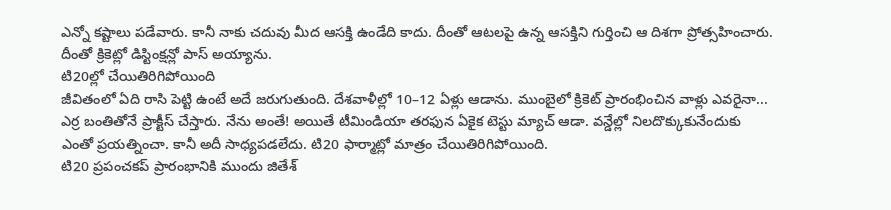ఎన్నో కష్టాలు పడేవారు. కానీ నాకు చదువు మీద ఆసక్తి ఉండేది కాదు. దీంతో ఆటలపై ఉన్న ఆసక్తిని గుర్తించి ఆ దిశగా ప్రోత్సహించారు. దీంతో క్రికెట్లో డిస్టింక్షన్లో పాస్ అయ్యాను.
టి20ల్లో చేయితిరిగిపోయింది
జీవితంలో ఏది రాసి పెట్టి ఉంటే అదే జరుగుతుంది. దేశవాళీల్లో 10–12 ఏళ్లు ఆడాను. ముంబైలో క్రికెట్ ప్రారంభించిన వాళ్లు ఎవరైనా... ఎర్ర బంతితోనే ప్రాక్టీస్ చేస్తారు. నేను అంతే! అయితే టీమిండియా తరఫున ఏకైక టెస్టు మ్యాచ్ ఆడా. వన్డేల్లో నిలదొక్కుకునేందుకు ఎంతో ప్రయత్నించా. కానీ అదీ సాధ్యపడలేదు. టి20 ఫార్మాట్లో మాత్రం చేయితిరిగిపోయింది.
టి20 ప్రపంచకప్ ప్రారంభానికి ముందు జితేశ్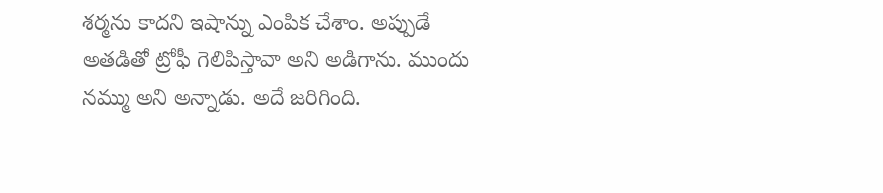శర్మను కాదని ఇషాన్ను ఎంపిక చేశాం. అప్పుడే అతడితో ట్రోఫీ గెలిపిస్తావా అని అడిగాను. ముందు నమ్ము అని అన్నాడు. అదే జరిగింది.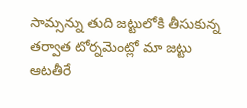సామ్సన్ను తుది జట్టులోకి తీసుకున్న తర్వాత టోర్నమెంట్లో మా జట్టు ఆటతీరే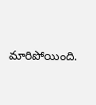మారిపోయింది.